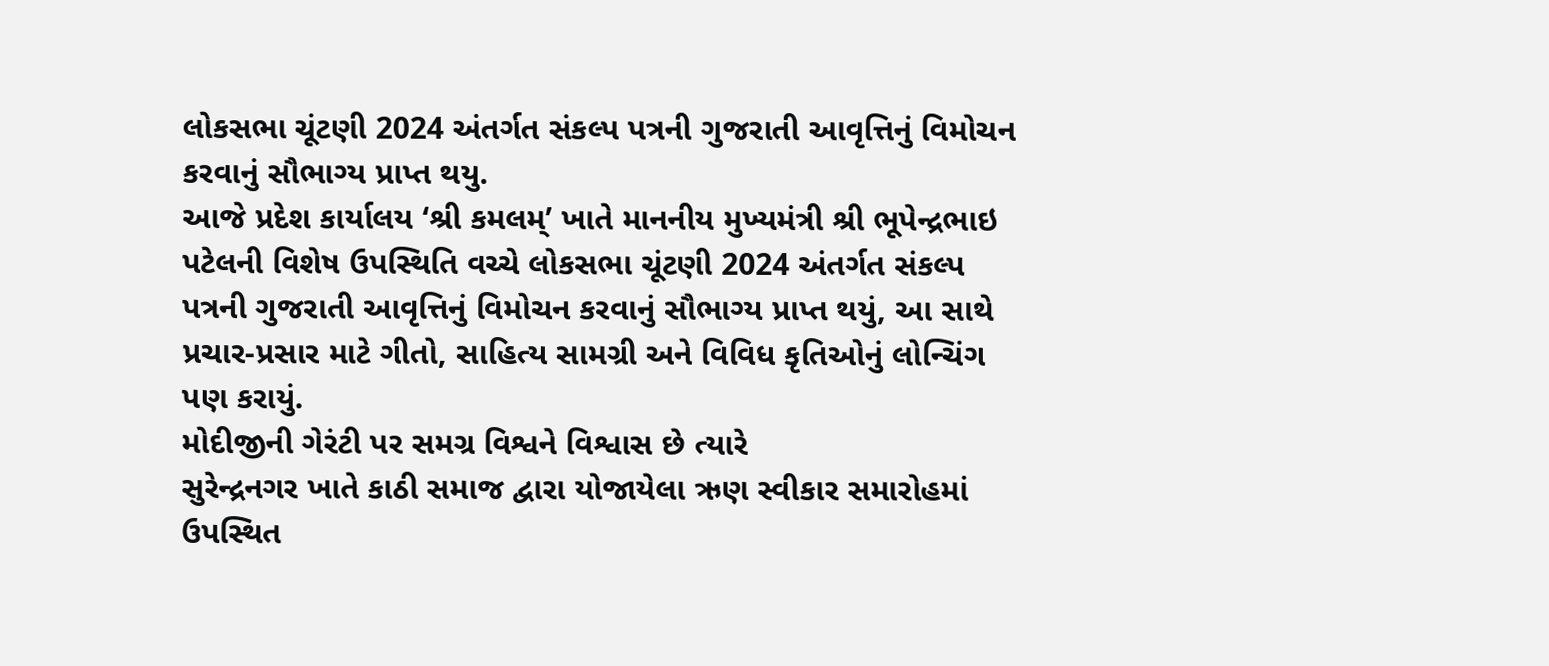લોકસભા ચૂંટણી 2024 અંતર્ગત સંકલ્પ પત્રની ગુજરાતી આવૃત્તિનું વિમોચન કરવાનું સૌભાગ્ય પ્રાપ્ત થયુ.
આજે પ્રદેશ કાર્યાલય ‘શ્રી કમલમ્’ ખાતે માનનીય મુખ્યમંત્રી શ્રી ભૂપેન્દ્રભાઇ પટેલની વિશેષ ઉપસ્થિતિ વચ્ચે લોકસભા ચૂંટણી 2024 અંતર્ગત સંકલ્પ પત્રની ગુજરાતી આવૃત્તિનું વિમોચન કરવાનું સૌભાગ્ય પ્રાપ્ત થયું, આ સાથે પ્રચાર-પ્રસાર માટે ગીતો, સાહિત્ય સામગ્રી અને વિવિધ કૃતિઓનું લોન્ચિંગ પણ કરાયું.
મોદીજીની ગેરંટી પર સમગ્ર વિશ્વને વિશ્વાસ છે ત્યારે
સુરેન્દ્રનગર ખાતે કાઠી સમાજ દ્વારા યોજાયેલા ઋણ સ્વીકાર સમારોહમાં ઉપસ્થિત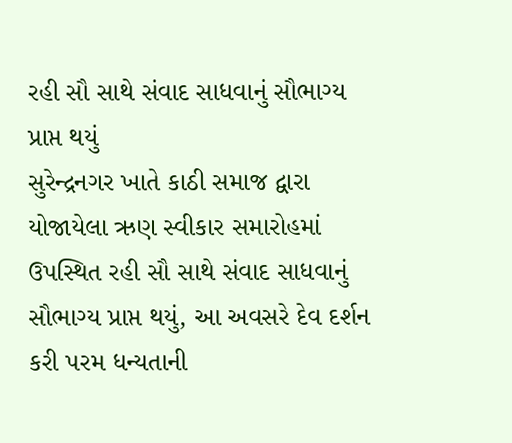રહી સૌ સાથે સંવાદ સાધવાનું સૌભાગ્ય પ્રાપ્ત થયું
સુરેન્દ્રનગર ખાતે કાઠી સમાજ દ્વારા યોજાયેલા ઋણ સ્વીકાર સમારોહમાં ઉપસ્થિત રહી સૌ સાથે સંવાદ સાધવાનું સૌભાગ્ય પ્રાપ્ત થયું, આ અવસરે દેવ દર્શન કરી પરમ ધન્યતાની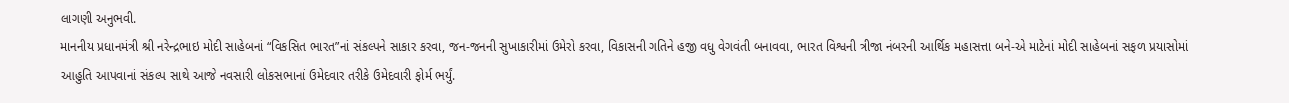લાગણી અનુભવી.
માનનીય પ્રધાનમંત્રી શ્રી નરેન્દ્રભાઇ મોદી સાહેબનાં “વિકસિત ભારત”નાં સંકલ્પને સાકાર કરવા, જન-જનની સુખાકારીમાં ઉમેરો કરવા, વિકાસની ગતિને હજી વધુ વેગવંતી બનાવવા, ભારત વિશ્વની ત્રીજા નંબરની આર્થિક મહાસત્તા બને-એ માટેનાં મોદી સાહેબનાં સફળ પ્રયાસોમાં આહુતિ આપવાનાં સંકલ્પ સાથે આજે નવસારી લોકસભાનાં ઉમેદવાર તરીકે ઉમેદવારી ફોર્મ ભર્યું.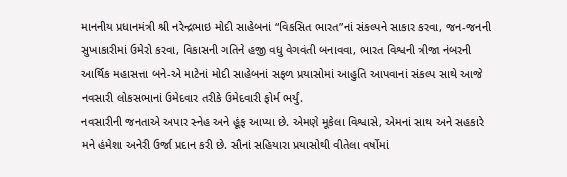માનનીય પ્રધાનમંત્રી શ્રી નરેન્દ્રભાઇ મોદી સાહેબનાં “વિકસિત ભારત”નાં સંકલ્પને સાકાર કરવા, જન-જનની સુખાકારીમાં ઉમેરો કરવા, વિકાસની ગતિને હજી વધુ વેગવંતી બનાવવા, ભારત વિશ્વની ત્રીજા નંબરની આર્થિક મહાસત્તા બને-એ માટેનાં મોદી સાહેબનાં સફળ પ્રયાસોમાં આહુતિ આપવાનાં સંકલ્પ સાથે આજે નવસારી લોકસભાનાં ઉમેદવાર તરીકે ઉમેદવારી ફોર્મ ભર્યું.
નવસારીની જનતાએ અપાર સ્નેહ અને હૂંફ આપ્યા છે. એમણે મૂકેલા વિશ્વાસે, એમનાં સાથ અને સહકારે મને હંમેશા અનેરી ઉર્જા પ્રદાન કરી છે. સૌનાં સહિયારા પ્રયાસોથી વીતેલા વર્ષોમાં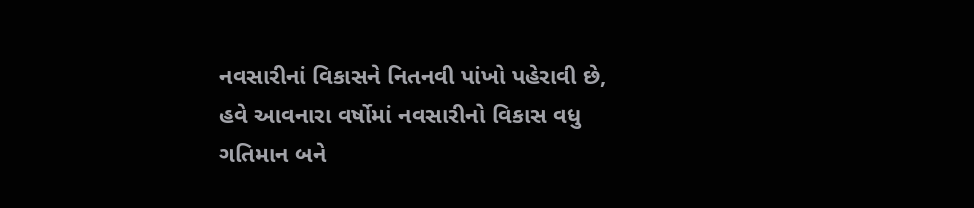નવસારીનાં વિકાસને નિતનવી પાંખો પહેરાવી છે, હવે આવનારા વર્ષોમાં નવસારીનો વિકાસ વધુ ગતિમાન બને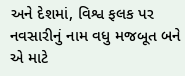અને દેશમાં, વિશ્વ ફલક પર નવસારીનું નામ વધુ મજબૂત બને એ માટે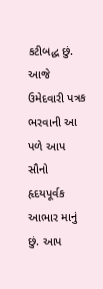કટીબદ્ધ છું.
આજે ઉમેદવારી પત્રક ભરવાની આ પળે આપ સૌનો હૃદયપૂર્વક આભાર માનું છું. આપ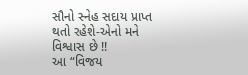સૌનો સ્નેહ સદાય પ્રાપ્ત થતો રહેશે-એનો મને વિશ્વાસ છે !!
આ “વિજય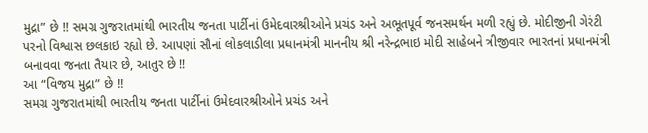મુદ્રા” છે !! સમગ્ર ગુજરાતમાંથી ભારતીય જનતા પાર્ટીનાં ઉમેદવારશ્રીઓને પ્રચંડ અને અભૂતપૂર્વ જનસમર્થન મળી રહ્યું છે. મોદીજીની ગેરંટી પરનો વિશ્વાસ છલકાઇ રહ્યો છે. આપણાં સૌનાં લોકલાડીલા પ્રધાનમંત્રી માનનીય શ્રી નરેન્દ્રભાઇ મોદી સાહેબને ત્રીજીવાર ભારતનાં પ્રધાનમંત્રી બનાવવા જનતા તૈયાર છે, આતુર છે !!
આ “વિજય મુદ્રા” છે !!
સમગ્ર ગુજરાતમાંથી ભારતીય જનતા પાર્ટીનાં ઉમેદવારશ્રીઓને પ્રચંડ અને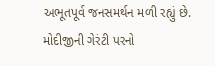અભૂતપૂર્વ જનસમર્થન મળી રહ્યું છે. મોદીજીની ગેરંટી પરનો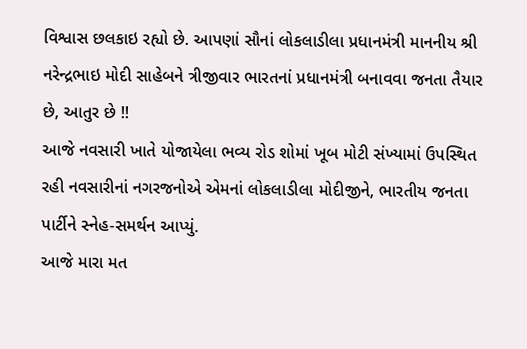વિશ્વાસ છલકાઇ રહ્યો છે. આપણાં સૌનાં લોકલાડીલા પ્રધાનમંત્રી માનનીય શ્રી નરેન્દ્રભાઇ મોદી સાહેબને ત્રીજીવાર ભારતનાં પ્રધાનમંત્રી બનાવવા જનતા તૈયાર છે, આતુર છે !!
આજે નવસારી ખાતે યોજાયેલા ભવ્ય રોડ શોમાં ખૂબ મોટી સંખ્યામાં ઉપસ્થિત રહી નવસારીનાં નગરજનોએ એમનાં લોકલાડીલા મોદીજીને, ભારતીય જનતા પાર્ટીને સ્નેહ-સમર્થન આપ્યું.
આજે મારા મત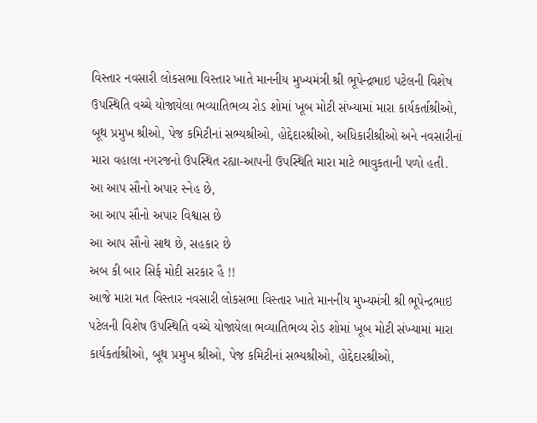વિસ્તાર નવસારી લોકસભા વિસ્તાર ખાતે માનનીય મુખ્યમંત્રી શ્રી ભૂપેન્દ્રભાઇ પટેલની વિશેષ ઉપસ્થિતિ વચ્ચે યોજાયેલા ભવ્યાતિભવ્ય રોડ શોમાં ખૂબ મોટી સંખ્યામાં મારા કાર્યકર્તાશ્રીઓ, બૂથ પ્રમુખ શ્રીઓ, પેજ કમિટીનાં સભ્યશ્રીઓ, હોદ્દેદારશ્રીઓ, અધિકારીશ્રીઓ અને નવસારીનાં મારા વહાલા નગરજનો ઉપસ્થિત રહ્યા-આપની ઉપસ્થિતિ મારા માટે ભાવુકતાની પળો હતી.
આ આપ સૌનો અપાર સ્નેહ છે,
આ આપ સૌનો અપાર વિશ્વાસ છે
આ આપ સૌનો સાથ છે, સહકાર છે
અબ કી બાર સિર્ફ મોદી સરકાર હૈ !!
આજે મારા મત વિસ્તાર નવસારી લોકસભા વિસ્તાર ખાતે માનનીય મુખ્યમંત્રી શ્રી ભૂપેન્દ્રભાઇ પટેલની વિશેષ ઉપસ્થિતિ વચ્ચે યોજાયેલા ભવ્યાતિભવ્ય રોડ શોમાં ખૂબ મોટી સંખ્યામાં મારા કાર્યકર્તાશ્રીઓ, બૂથ પ્રમુખ શ્રીઓ, પેજ કમિટીનાં સભ્યશ્રીઓ, હોદ્દેદારશ્રીઓ,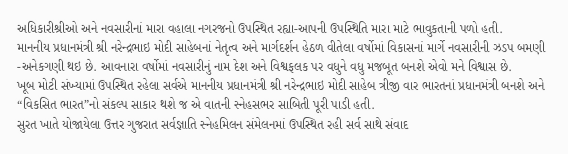અધિકારીશ્રીઓ અને નવસારીનાં મારા વહાલા નગરજનો ઉપસ્થિત રહ્યા-આપની ઉપસ્થિતિ મારા માટે ભાવુકતાની પળો હતી.
માનનીય પ્રધાનમંત્રી શ્રી નરેન્દ્રભાઇ મોદી સાહેબનાં નેતૃત્વ અને માર્ગદર્શન હેઠળ વીતેલા વર્ષોમાં વિકાસનાં માર્ગે નવસારીની ઝડપ બમણી -અનેકગણી થઇ છે. આવનારા વર્ષોમાં નવસારીનું નામ દેશ અને વિશ્વફલક પર વધુને વધુ મજબૂત બનશે એવો મને વિશ્વાસ છે.
ખૂબ મોટી સંખ્યામાં ઉપસ્થિત રહેલા સર્વએ માનનીય પ્રધાનમંત્રી શ્રી નરેન્દ્રભાઇ મોદી સાહેબ ત્રીજી વાર ભારતનાં પ્રધાનમંત્રી બનશે અને “વિકસિત ભારત”નો સંકલ્પ સાકાર થશે જ એ વાતની સ્નેહસભર સાબિતી પૂરી પાડી હતી.
સુરત ખાતે યોજાયેલા ઉત્તર ગુજરાત સર્વજ્ઞાતિ સ્નેહમિલન સંમેલનમાં ઉપસ્થિત રહી સર્વ સાથે સંવાદ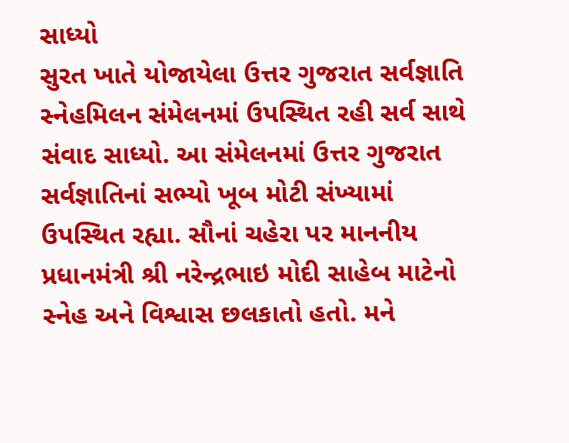સાધ્યો
સુરત ખાતે યોજાયેલા ઉત્તર ગુજરાત સર્વજ્ઞાતિ સ્નેહમિલન સંમેલનમાં ઉપસ્થિત રહી સર્વ સાથે સંવાદ સાધ્યો. આ સંમેલનમાં ઉત્તર ગુજરાત સર્વજ્ઞાતિનાં સભ્યો ખૂબ મોટી સંખ્યામાં ઉપસ્થિત રહ્યા. સૌનાં ચહેરા પર માનનીય પ્રધાનમંત્રી શ્રી નરેન્દ્રભાઇ મોદી સાહેબ માટેનો સ્નેહ અને વિશ્વાસ છલકાતો હતો. મને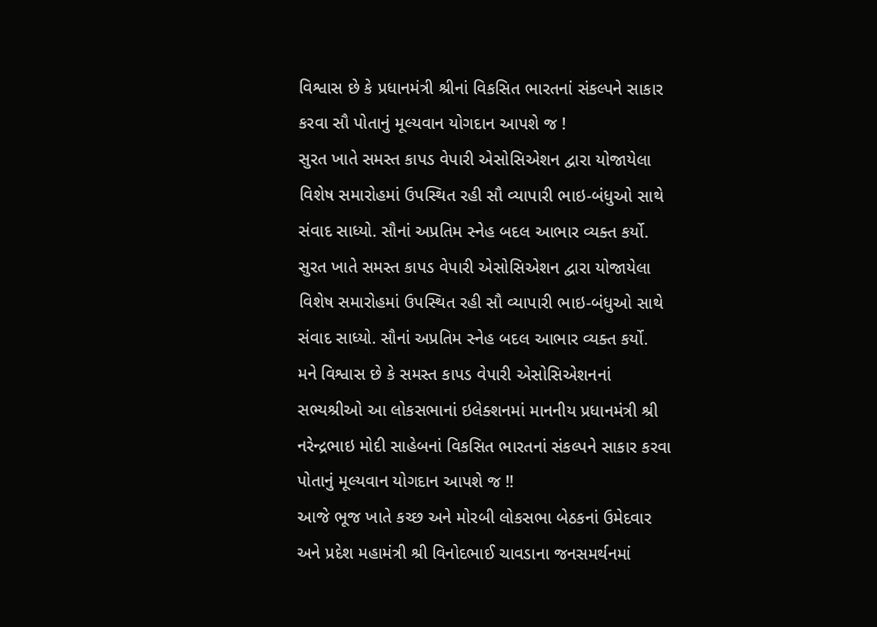વિશ્વાસ છે કે પ્રધાનમંત્રી શ્રીનાં વિકસિત ભારતનાં સંકલ્પને સાકાર કરવા સૌ પોતાનું મૂલ્યવાન યોગદાન આપશે જ !
સુરત ખાતે સમસ્ત કાપડ વેપારી એસોસિએશન દ્વારા યોજાયેલા વિશેષ સમારોહમાં ઉપસ્થિત રહી સૌ વ્યાપારી ભાઇ-બંધુઓ સાથે સંવાદ સાધ્યો. સૌનાં અપ્રતિમ સ્નેહ બદલ આભાર વ્યક્ત કર્યો.
સુરત ખાતે સમસ્ત કાપડ વેપારી એસોસિએશન દ્વારા યોજાયેલા વિશેષ સમારોહમાં ઉપસ્થિત રહી સૌ વ્યાપારી ભાઇ-બંધુઓ સાથે સંવાદ સાધ્યો. સૌનાં અપ્રતિમ સ્નેહ બદલ આભાર વ્યક્ત કર્યો.
મને વિશ્વાસ છે કે સમસ્ત કાપડ વેપારી એસોસિએશનનાં સભ્યશ્રીઓ આ લોકસભાનાં ઇલેક્શનમાં માનનીય પ્રધાનમંત્રી શ્રી નરેન્દ્રભાઇ મોદી સાહેબનાં વિકસિત ભારતનાં સંકલ્પને સાકાર કરવા પોતાનું મૂલ્યવાન યોગદાન આપશે જ !!
આજે ભૂજ ખાતે કચ્છ અને મોરબી લોકસભા બેઠકનાં ઉમેદવાર અને પ્રદેશ મહામંત્રી શ્રી વિનોદભાઈ ચાવડાના જનસમર્થનમાં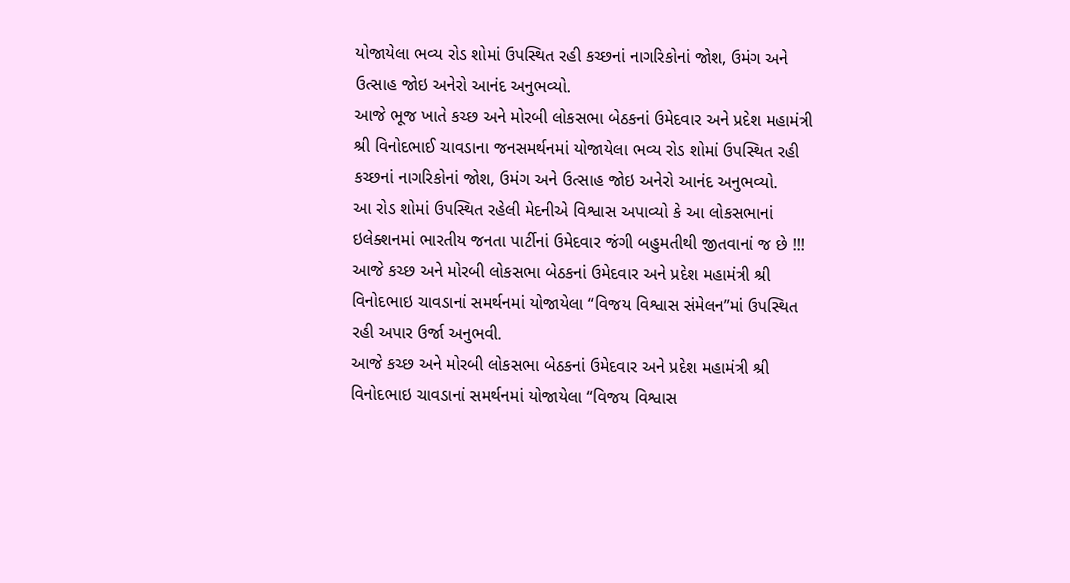યોજાયેલા ભવ્ય રોડ શોમાં ઉપસ્થિત રહી કચ્છનાં નાગરિકોનાં જોશ, ઉમંગ અને ઉત્સાહ જોઇ અનેરો આનંદ અનુભવ્યો.
આજે ભૂજ ખાતે કચ્છ અને મોરબી લોકસભા બેઠકનાં ઉમેદવાર અને પ્રદેશ મહામંત્રી શ્રી વિનોદભાઈ ચાવડાના જનસમર્થનમાં યોજાયેલા ભવ્ય રોડ શોમાં ઉપસ્થિત રહી કચ્છનાં નાગરિકોનાં જોશ, ઉમંગ અને ઉત્સાહ જોઇ અનેરો આનંદ અનુભવ્યો.
આ રોડ શોમાં ઉપસ્થિત રહેલી મેદનીએ વિશ્વાસ અપાવ્યો કે આ લોકસભાનાં ઇલેક્શનમાં ભારતીય જનતા પાર્ટીનાં ઉમેદવાર જંગી બહુમતીથી જીતવાનાં જ છે !!!
આજે કચ્છ અને મોરબી લોકસભા બેઠકનાં ઉમેદવાર અને પ્રદેશ મહામંત્રી શ્રી વિનોદભાઇ ચાવડાનાં સમર્થનમાં યોજાયેલા “વિજય વિશ્વાસ સંમેલન”માં ઉપસ્થિત રહી અપાર ઉર્જા અનુભવી.
આજે કચ્છ અને મોરબી લોકસભા બેઠકનાં ઉમેદવાર અને પ્રદેશ મહામંત્રી શ્રી વિનોદભાઇ ચાવડાનાં સમર્થનમાં યોજાયેલા “વિજય વિશ્વાસ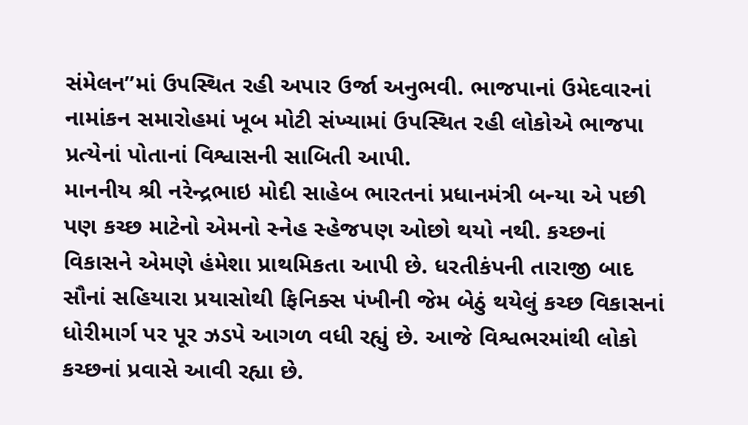સંમેલન”માં ઉપસ્થિત રહી અપાર ઉર્જા અનુભવી. ભાજપાનાં ઉમેદવારનાં નામાંકન સમારોહમાં ખૂબ મોટી સંખ્યામાં ઉપસ્થિત રહી લોકોએ ભાજપા પ્રત્યેનાં પોતાનાં વિશ્વાસની સાબિતી આપી.
માનનીય શ્રી નરેન્દ્રભાઇ મોદી સાહેબ ભારતનાં પ્રધાનમંત્રી બન્યા એ પછી પણ કચ્છ માટેનો એમનો સ્નેહ સ્હેજપણ ઓછો થયો નથી. કચ્છનાં વિકાસને એમણે હંમેશા પ્રાથમિકતા આપી છે. ધરતીકંપની તારાજી બાદ સૌનાં સહિયારા પ્રયાસોથી ફિનિક્સ પંખીની જેમ બેઠું થયેલું કચ્છ વિકાસનાં ધોરીમાર્ગ પર પૂર ઝડપે આગળ વધી રહ્યું છે. આજે વિશ્વભરમાંથી લોકો કચ્છનાં પ્રવાસે આવી રહ્યા છે.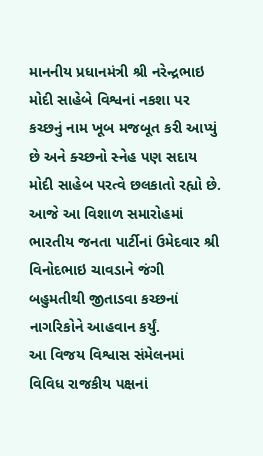માનનીય પ્રધાનમંત્રી શ્રી નરેન્દ્રભાઇ મોદી સાહેબે વિશ્વનાં નકશા પર કચ્છનું નામ ખૂબ મજબૂત કરી આપ્યું છે અને ક્ચ્છનો સ્નેહ પણ સદાય મોદી સાહેબ પરત્વે છલકાતો રહ્યો છે.
આજે આ વિશાળ સમારોહમાં ભારતીય જનતા પાર્ટીનાં ઉમેદવાર શ્રી વિનોદભાઇ ચાવડાને જંગી બહુમતીથી જીતાડવા કચ્છનાં નાગરિકોને આહવાન કર્યું.
આ વિજય વિશ્વાસ સંમેલનમાં વિવિધ રાજકીય પક્ષનાં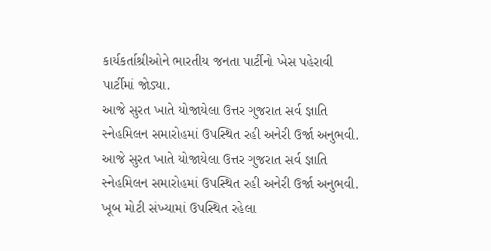કાર્યકર્તાશ્રીઓને ભારતીય જનતા પાર્ટીનો ખેસ પહેરાવી પાર્ટીમાં જોડ્યા.
આજે સુરત ખાતે યોજાયેલા ઉત્તર ગુજરાત સર્વ જ્ઞાતિ સ્નેહમિલન સમારોહમાં ઉપસ્થિત રહી અનેરી ઉર્જા અનુભવી.
આજે સુરત ખાતે યોજાયેલા ઉત્તર ગુજરાત સર્વ જ્ઞાતિ સ્નેહમિલન સમારોહમાં ઉપસ્થિત રહી અનેરી ઉર્જા અનુભવી.
ખૂબ મોટી સંખ્યામાં ઉપસ્થિત રહેલા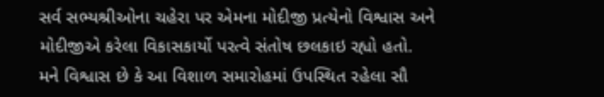સર્વ સભ્યશ્રીઓના ચહેરા પર એમના મોદીજી પ્રત્યેનો વિશ્વાસ અને મોદીજીએ કરેલા વિકાસકાર્યો પરત્વે સંતોષ છલકાઇ રહ્યો હતો.
મને વિશ્વાસ છે કે આ વિશાળ સમારોહમાં ઉપસ્થિત રહેલા સૌ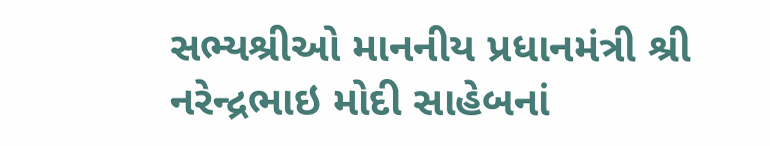સભ્યશ્રીઓ માનનીય પ્રધાનમંત્રી શ્રી નરેન્દ્રભાઇ મોદી સાહેબનાં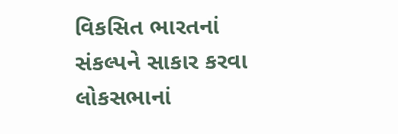વિકસિત ભારતનાં સંકલ્પને સાકાર કરવા લોકસભાનાં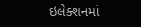ઇલેક્શનમાં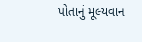પોતાનું મૂલ્યવાન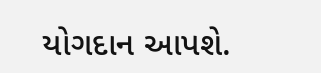યોગદાન આપશે.